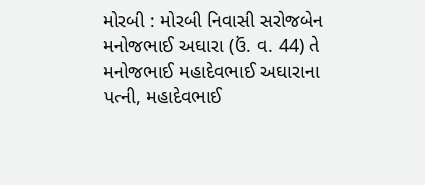મોરબી : મોરબી નિવાસી સરોજબેન મનોજભાઈ અઘારા (ઉં. વ. 44) તે મનોજભાઈ મહાદેવભાઈ અઘારાના પત્ની, મહાદેવભાઈ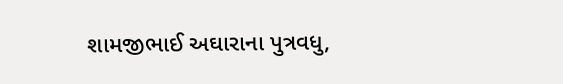શામજીભાઈ અઘારાના પુત્રવધુ,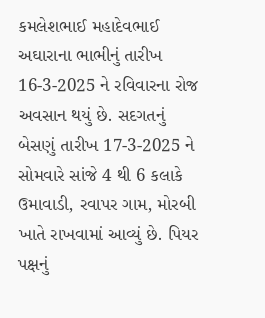કમલેશભાઈ મહાદેવભાઈ અઘારાના ભાભીનું તારીખ 16-3-2025 ને રવિવારના રોજ અવસાન થયું છે. સદગતનું બેસણું તારીખ 17-3-2025 ને સોમવારે સાંજે 4 થી 6 કલાકે ઉમાવાડી, રવાપર ગામ, મોરબી ખાતે રાખવામાં આવ્યું છે. પિયર પક્ષનું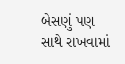બેસણું પણ સાથે રાખવામાં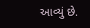આવ્યું છે.